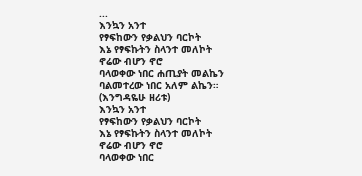...
እንኳን አንተ
የፃፍከውን የቃልህን ባርኮት
እኔ የፃፍኩትን ስላንተ መለኮት
ኖሬው ብሆን ኖሮ
ባላወቀው ነበር ሐጢያት መልኬን
ባልመተረው ነበር አለም ልኬን።
(እንግዳዬሁ ዘሪቱ)
እንኳን አንተ
የፃፍከውን የቃልህን ባርኮት
እኔ የፃፍኩትን ስላንተ መለኮት
ኖሬው ብሆን ኖሮ
ባላወቀው ነበር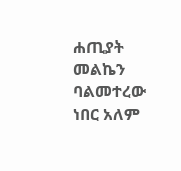ሐጢያት መልኬን
ባልመተረው ነበር አለም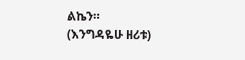ልኬን።
(እንግዳዬሁ ዘሪቱ)